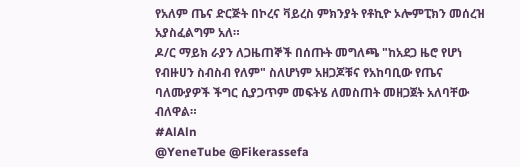የአለም ጤና ድርጅት በኮረና ቫይረስ ምክንያት የቶኪዮ ኦሎምፒክን መሰረዝ አያስፈልግም አለ።
ዶ/ር ማይክ ራያን ለጋዜጠኞች በሰጡት መግለጫ "ከአደጋ ዜሮ የሆነ የብዙሀን ስብስብ የለም" ስለሆነም አዘጋጆቹና የአከባቢው የጤና ባለሙያዎች ችግር ሲያጋጥም መፍትሄ ለመስጠት መዘጋጀት አለባቸው ብለዋል።
#AlAln
@YeneTube @Fikerassefa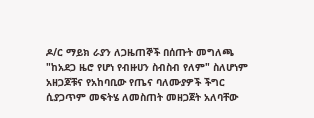ዶ/ር ማይክ ራያን ለጋዜጠኞች በሰጡት መግለጫ "ከአደጋ ዜሮ የሆነ የብዙሀን ስብስብ የለም" ስለሆነም አዘጋጆቹና የአከባቢው የጤና ባለሙያዎች ችግር ሲያጋጥም መፍትሄ ለመስጠት መዘጋጀት አለባቸው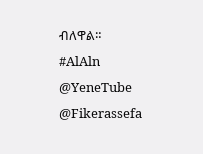ብለዋል።
#AlAln
@YeneTube @Fikerassefa